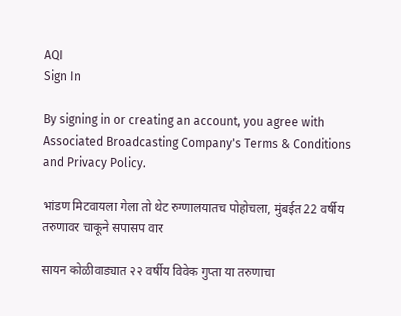AQI
Sign In

By signing in or creating an account, you agree with Associated Broadcasting Company's Terms & Conditions and Privacy Policy.

भांडण मिटवायला गेला तो थेट रुग्णालयातच पोहोचला, मुंबईत 22 वर्षीय तरुणावर चाकूने सपासप वार

सायन कोळीवाड्यात २२ वर्षीय विवेक गुप्ता या तरुणाचा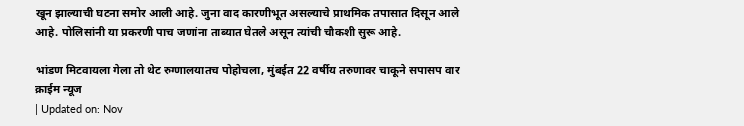खून झाल्याची घटना समोर आली आहे. जुना वाद कारणीभूत असल्याचे प्राथमिक तपासात दिसून आले आहे. पोलिसांनी या प्रकरणी पाच जणांना ताब्यात घेतले असून त्यांची चौकशी सुरू आहे.

भांडण मिटवायला गेला तो थेट रुग्णालयातच पोहोचला, मुंबईत 22 वर्षीय तरुणावर चाकूने सपासप वार
क्राईम न्यूज
| Updated on: Nov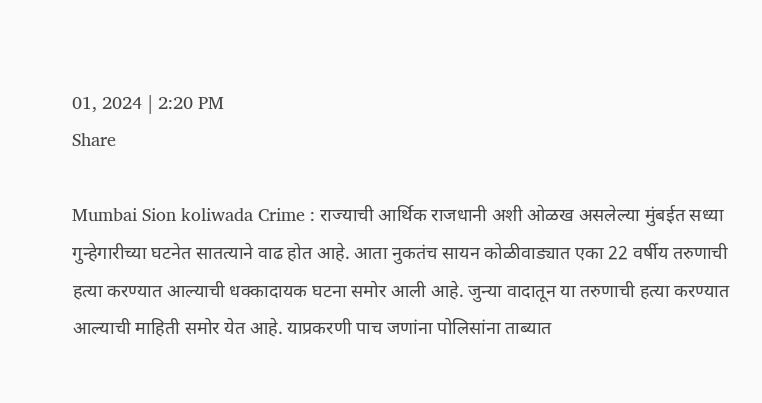01, 2024 | 2:20 PM
Share

Mumbai Sion koliwada Crime : राज्याची आर्थिक राजधानी अशी ओळख असलेल्या मुंबईत सध्या गुन्हेगारीच्या घटनेत सातत्याने वाढ होत आहे. आता नुकतंच सायन कोळीवाड्यात एका 22 वर्षीय तरुणाची हत्या करण्यात आल्याची धक्कादायक घटना समोर आली आहे. जुन्या वादातून या तरुणाची हत्या करण्यात आल्याची माहिती समोर येत आहे. याप्रकरणी पाच जणांना पोलिसांना ताब्यात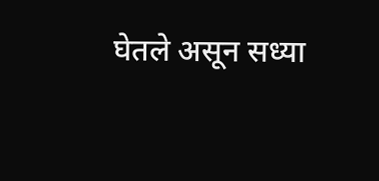घेतले असून सध्या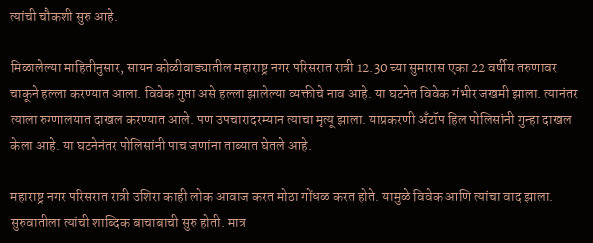त्यांची चौकशी सुरु आहे.

मिळालेल्या माहितीनुसार, सायन कोळीवाड्यातील महाराष्ट्र नगर परिसरात रात्री 12.30 च्या सुमारास एका 22 वर्षीय तरुणावर चाकूने हल्ला करण्यात आला. विवेक गुप्ता असे हल्ला झालेल्या व्यक्तीचे नाव आहे. या घटनेत विवेक गंभीर जखमी झाला. त्यानंतर त्याला रुग्णालयात दाखल करण्यात आले. पण उपचारादरम्यान त्याचा मृत्यू झाला. याप्रकरणी अँटॉप हिल पोलिसांनी गुन्हा दाखल केला आहे. या घटनेनंतर पोलिसांनी पाच जणांना ताब्यात घेतले आहे.

महाराष्ट्र नगर परिसरात रात्री उशिरा काही लोक आवाज करत मोठा गोंधळ करत होते. यामुळे विवेक आणि त्यांचा वाद झाला. सुरुवातीला त्यांची शाब्दिक बाचाबाची सुरु होती. मात्र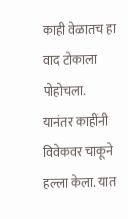काही वेळातच हा वाद टोकाला पोहोचला. यानंतर काहींनी विवेकवर चाकूने हल्ला केला. यात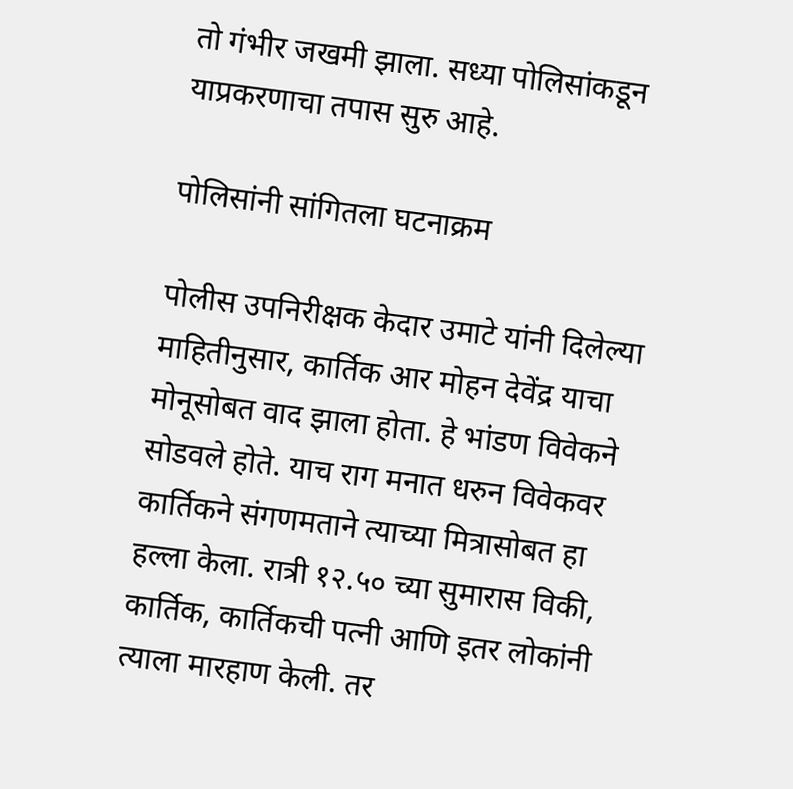तो गंभीर जखमी झाला. सध्या पोलिसांकडून याप्रकरणाचा तपास सुरु आहे.

पोलिसांनी सांगितला घटनाक्रम

पोलीस उपनिरीक्षक केदार उमाटे यांनी दिलेल्या माहितीनुसार, कार्तिक आर मोहन देवेंद्र याचा मोनूसोबत वाद झाला होता. हे भांडण विवेकने सोडवले होते. याच राग मनात धरुन विवेकवर कार्तिकने संगणमताने त्याच्या मित्रासोबत हा हल्ला केला. रात्री १२.५० च्या सुमारास विकी, कार्तिक, कार्तिकची पत्नी आणि इतर लोकांनी त्याला मारहाण केली. तर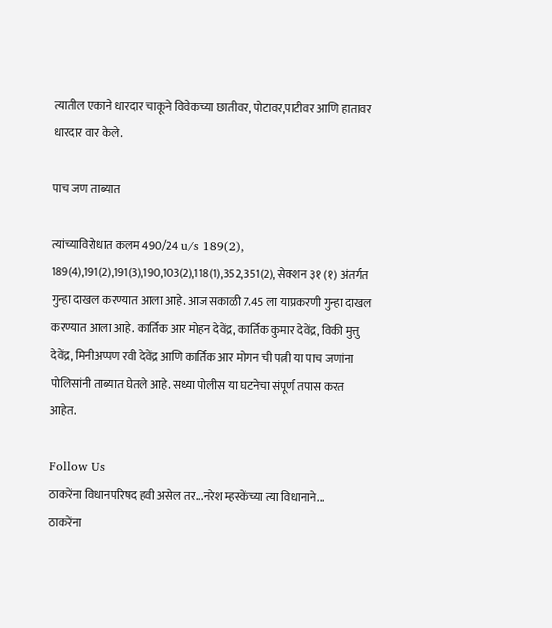त्यातील एकाने धारदार चाकूने विवेकच्या छातीवर, पोटावर,पाटीवर आणि हातावर धारदार वार केले.

पाच जण ताब्यात

त्यांच्याविरोधात कलम 490/24 u/s 189(2), 189(4),191(2),191(3),190,103(2),118(1),352,351(2), सेक्शन ३१ (१) अंतर्गत गुन्हा दाखल करण्यात आला आहे. आज सकाळी 7.45 ला याप्रकरणी गुन्हा दाखल करण्यात आला आहे. कार्तिक आर मोहन देवेंद्र, कार्तिक कुमार देवेंद्र, विकी मुत्तु देवेंद्र, मिनीअप्पण रवी देवेंद्र आणि कार्तिक आर मोगन ची पत्नी या पाच जणांना पोलिसांनी ताब्यात घेतले आहे. सध्या पोलीस या घटनेचा संपूर्ण तपास करत आहेत.

Follow Us
ठाकरेंना विधानपरिषद हवी असेल तर...नरेश म्हस्केंच्या त्या विधानाने...
ठाकरेंना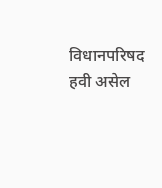विधानपरिषद हवी असेल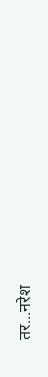तर...नरेश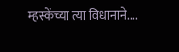म्हस्केंच्या त्या विधानाने....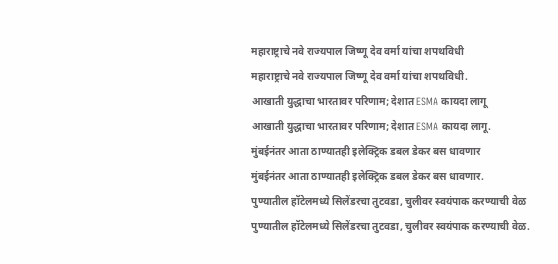महाराष्ट्राचे नवे राज्यपाल जिष्णू देव वर्मा यांचा शपथविधी
महाराष्ट्राचे नवे राज्यपाल जिष्णू देव वर्मा यांचा शपथविधी.
आखाती युद्धाचा भारतावर परिणाम; देशात ESMA कायदा लागू
आखाती युद्धाचा भारतावर परिणाम; देशात ESMA कायदा लागू.
मुंबईनंतर आता ठाण्यातही इलेक्ट्रिक डबल डेकर बस धावणार
मुंबईनंतर आता ठाण्यातही इलेक्ट्रिक डबल डेकर बस धावणार.
पुण्यातील हॉटेलमध्ये सिलेंडरचा तुटवडा, चुलीवर स्वयंपाक करण्याची वेळ
पुण्यातील हॉटेलमध्ये सिलेंडरचा तुटवडा, चुलीवर स्वयंपाक करण्याची वेळ.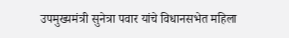उपमुख्यमंत्री सुनेत्रा पवार यांचे विधानसभेत महिला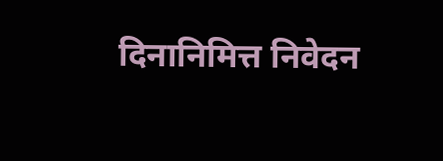दिनानिमित्त निवेदन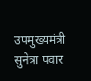उपमुख्यमंत्री सुनेत्रा पवार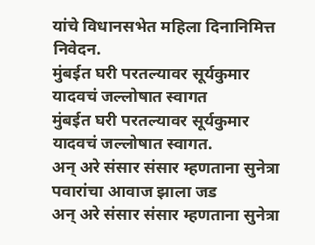यांचे विधानसभेत महिला दिनानिमित्त निवेदन.
मुंबईत घरी परतल्यावर सूर्यकुमार यादवचं जल्लोषात स्वागत
मुंबईत घरी परतल्यावर सूर्यकुमार यादवचं जल्लोषात स्वागत.
अन् अरे संसार संसार म्हणताना सुनेत्रा पवारांचा आवाज झाला जड
अन् अरे संसार संसार म्हणताना सुनेत्रा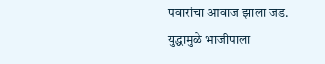पवारांचा आवाज झाला जड.
युद्धामुळे भाजीपाला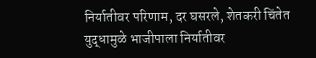निर्यातीवर परिणाम, दर घसरले, शेतकरी चिंतेत
युद्धामुळे भाजीपाला निर्यातीवर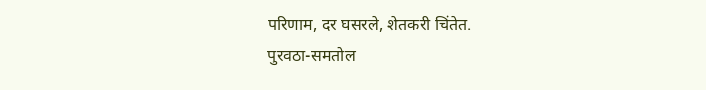परिणाम, दर घसरले, शेतकरी चिंतेत.
पुरवठा-समतोल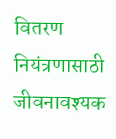वितरण नियंत्रणासाठी जीवनावश्यक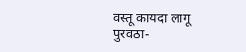वस्तू कायदा लागू
पुरवठा-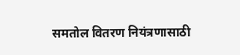समतोल वितरण नियंत्रणासाठी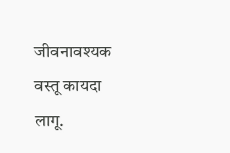जीवनावश्यक वस्तू कायदा लागू.